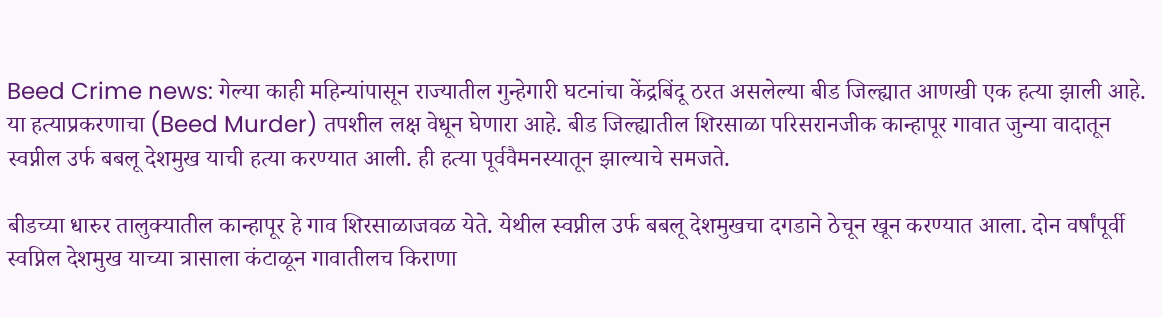Beed Crime news: गेल्या काही महिन्यांपासून राज्यातील गुन्हेगारी घटनांचा केंद्रबिंदू ठरत असलेल्या बीड जिल्ह्यात आणखी एक हत्या झाली आहे. या हत्याप्रकरणाचा (Beed Murder) तपशील लक्ष वेधून घेणारा आहे. बीड जिल्ह्यातील शिरसाळा परिसरानजीक कान्हापूर गावात जुन्या वादातून स्वप्नील उर्फ बबलू देशमुख याची हत्या करण्यात आली. ही हत्या पूर्ववैमनस्यातून झाल्याचे समजते.

बीडच्या धारुर तालुक्यातील कान्हापूर हे गाव शिरसाळाजवळ येते. येथील स्वप्नील उर्फ बबलू देशमुखचा दगडाने ठेचून खून करण्यात आला. दोन वर्षांपूर्वी स्वप्निल देशमुख याच्या त्रासाला कंटाळून गावातीलच किराणा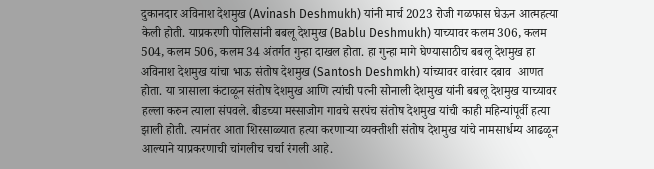दुकानदार अविनाश देशमुख (Avinash Deshmukh) यांनी मार्च 2023 रोजी गळफास घेऊन आत्महत्या केली होती. याप्रकरणी पोलिसांनी बबलू देशमुख (Bablu Deshmukh) याच्यावर कलम 306, कलम 504, कलम 506, कलम 34 अंतर्गत गुन्हा दाखल होता. हा गुन्हा मागे घेण्यासाठीच बबलू देशमुख हा अविनाश देशमुख यांचा भाऊ संतोष देशमुख (Santosh Deshmkh) यांच्यावर वारंवार दबाव  आणत होता. या त्रासाला कंटाळून संतोष देशमुख आणि त्यांची पत्नी सोनाली देशमुख यांनी बबलू देशमुख याच्यावर हल्ला करुन त्याला संपवले. बीडच्या मस्साजोग गावचे सरपंच संतोष देशमुख यांची काही महिन्यांपूर्वी हत्या झाली होती. त्यानंतर आता शिरसाळ्यात हत्या करणाऱ्या व्यक्तीशी संतोष देशमुख यांचे नामसार्धम्य आढळून आल्याने याप्रकरणाची चांगलीच चर्चा रंगली आहे.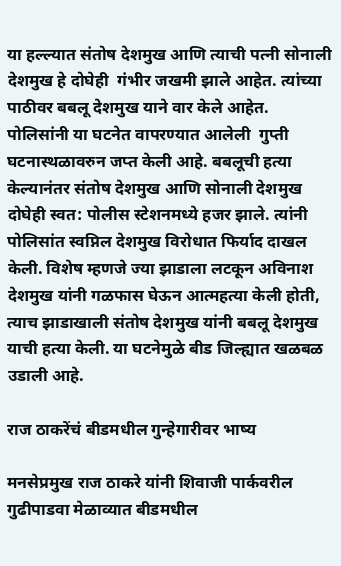या हल्ल्यात संतोष देशमुख आणि त्याची पत्नी सोनाली देशमुख हे दोघेही  गंभीर जखमी झाले आहेत. त्यांच्या पाठीवर बबलू देशमुख याने वार केले आहेत.  पोलिसांनी या घटनेत वापरण्यात आलेली  गुप्ती घटनास्थळावरुन जप्त केली आहे. बबलूची हत्या केल्यानंतर संतोष देशमुख आणि सोनाली देशमुख दोघेही स्वत: पोलीस स्टेशनमध्ये हजर झाले. त्यांनी पोलिसांत स्वप्निल देशमुख विरोधात फिर्याद दाखल केली. विशेष म्हणजे ज्या झाडाला लटकून अविनाश देशमुख यांनी गळफास घेऊन आत्महत्या केली होती, त्याच झाडाखाली संतोष देशमुख यांनी बबलू देशमुख  याची हत्या केली. या घटनेमुळे बीड जिल्ह्यात खळबळ उडाली आहे.

राज ठाकरेंचं बीडमधील गुन्हेगारीवर भाष्य

मनसेप्रमुख राज ठाकरे यांनी शिवाजी पार्कवरील गुढीपाडवा मेळाव्यात बीडमधील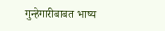गुन्हेगारीबाबत भाष्य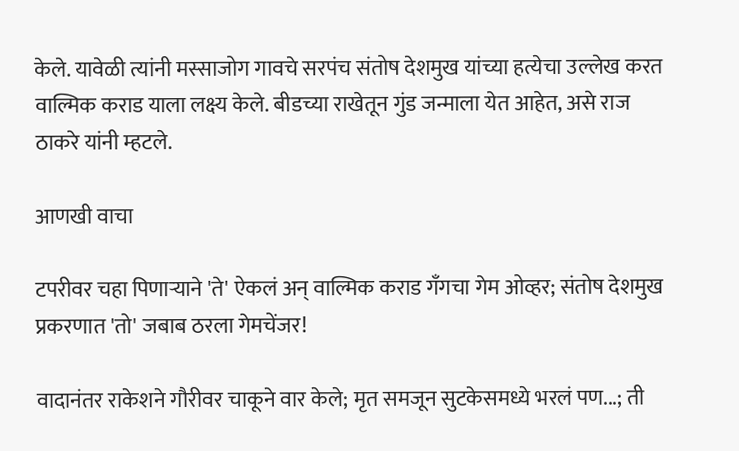केले. यावेळी त्यांनी मस्साजोग गावचे सरपंच संतोष देशमुख यांच्या हत्येचा उल्लेख करत वाल्मिक कराड याला लक्ष्य केले. बीडच्या राखेतून गुंड जन्माला येत आहेत, असे राज ठाकरे यांनी म्हटले.

आणखी वाचा

टपरीवर चहा पिणाऱ्याने 'ते' ऐकलं अन् वाल्मिक कराड गँगचा गेम ओव्हर; संतोष देशमुख प्रकरणात 'तो' जबाब ठरला गेमचेंजर!

वादानंतर राकेशने गौरीवर चाकूने वार केले; मृत समजून सुटकेसमध्ये भरलं पण...; ती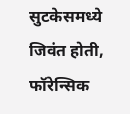सुटकेसमध्ये जिवंत होती, फॉरेन्सिक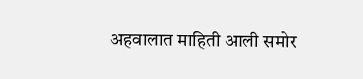अहवालात माहिती आली समोर